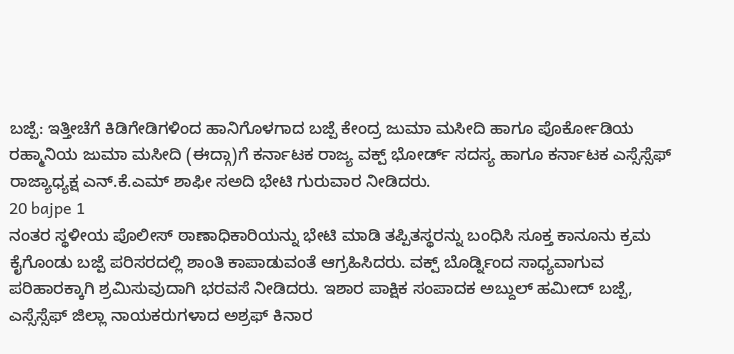ಬಜ್ಪೆ: ಇತ್ತೀಚೆಗೆ ಕಿಡಿಗೇಡಿಗಳಿಂದ ಹಾನಿಗೊಳಗಾದ ಬಜ್ಪೆ ಕೇಂದ್ರ ಜುಮಾ ಮಸೀದಿ ಹಾಗೂ ಪೊರ್ಕೋಡಿಯ ರಹ್ಮಾನಿಯ ಜುಮಾ ಮಸೀದಿ (ಈದ್ಗಾ)ಗೆ ಕರ್ನಾಟಕ ರಾಜ್ಯ ವಕ್ಪ್ ಭೋರ್ಡ್ ಸದಸ್ಯ ಹಾಗೂ ಕರ್ನಾಟಕ ಎಸ್ಸೆಸ್ಸೆಫ್ ರಾಜ್ಯಾಧ್ಯಕ್ಷ ಎನ್.ಕೆ.ಎಮ್ ಶಾಫೀ ಸಅದಿ ಭೇಟಿ ಗುರುವಾರ ನೀಡಿದರು.
20 bajpe 1
ನಂತರ ಸ್ಥಳೀಯ ಪೊಲೀಸ್ ಠಾಣಾಧಿಕಾರಿಯನ್ನು ಭೇಟಿ ಮಾಡಿ ತಪ್ಪಿತಸ್ಥರನ್ನು ಬಂಧಿಸಿ ಸೂಕ್ತ ಕಾನೂನು ಕ್ರಮ ಕೈಗೊಂಡು ಬಜ್ಪೆ ಪರಿಸರದಲ್ಲಿ ಶಾಂತಿ ಕಾಪಾಡುವಂತೆ ಆಗ್ರಹಿಸಿದರು. ವಕ್ಪ್ ಬೊರ್ಡ್ನಿಂದ ಸಾಧ್ಯವಾಗುವ ಪರಿಹಾರಕ್ಕಾಗಿ ಶ್ರಮಿಸುವುದಾಗಿ ಭರವಸೆ ನೀಡಿದರು. ಇಶಾರ ಪಾಕ್ಷಿಕ ಸಂಪಾದಕ ಅಬ್ದುಲ್ ಹಮೀದ್ ಬಜ್ಪೆ, ಎಸ್ಸೆಸ್ಸೆಫ್ ಜಿಲ್ಲಾ ನಾಯಕರುಗಳಾದ ಅಶ್ರಫ್ ಕಿನಾರ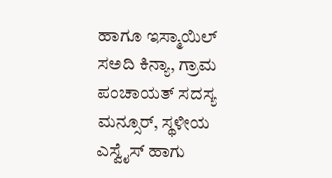ಹಾಗೂ ಇಸ್ಮಾಯಿಲ್ ಸಅದಿ ಕಿನ್ಯಾ, ಗ್ರಾಮ ಪಂಚಾಯತ್ ಸದಸ್ಯ ಮನ್ಸೂರ್, ಸ್ಥಳೀಯ ಎಸ್ವೈಸ್ ಹಾಗು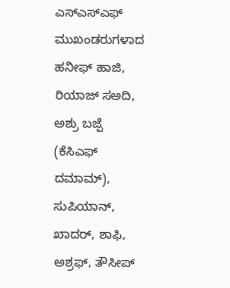ಎಸ್ಎಸ್ಎಫ್ ಮುಖಂಡರುಗಳಾದ ಹನೀಫ್ ಹಾಜಿ, ರಿಯಾಜ್ ಸಅದಿ, ಅಶ್ರು ಬಜ್ಪೆ (ಕೆಸಿಎಫ್ ದಮಾಮ್), ಸುಪಿಯಾನ್, ಖಾದರ್, ಶಾಫಿ, ಅಶ್ರಫ್, ತೌಸೀಪ್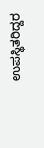ಉಪಸ್ಥಿತರಿದ್ದರ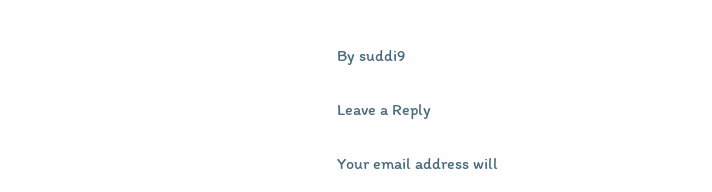By suddi9

Leave a Reply

Your email address will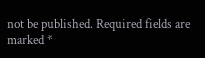not be published. Required fields are marked *